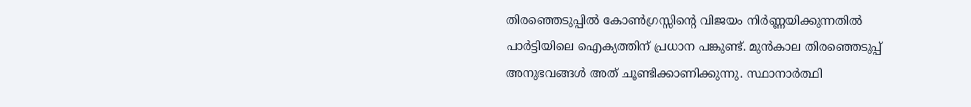തിരഞ്ഞെടുപ്പിൽ കോൺഗ്രസ്സിന്റെ വിജയം നിർണ്ണയിക്കുന്നതിൽ പാർട്ടിയിലെ ഐക്യത്തിന് പ്രധാന പങ്കുണ്ട്. മുൻകാല തിരഞ്ഞെടുപ്പ് അനുഭവങ്ങൾ അത് ചൂണ്ടിക്കാണിക്കുന്നു. സ്ഥാനാർത്ഥി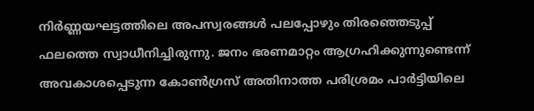നിർണ്ണയഘട്ടത്തിലെ അപസ്വരങ്ങൾ പലപ്പോഴും തിരഞ്ഞെടുപ്പ് ഫലത്തെ സ്വാധീനിച്ചിരുന്നു. ജനം ഭരണമാറ്റം ആഗ്രഹിക്കുന്നുണ്ടെന്ന് അവകാശപ്പെടുന്ന കോൺഗ്രസ് അതിനാത്ത പരിശ്രമം പാർട്ടിയിലെ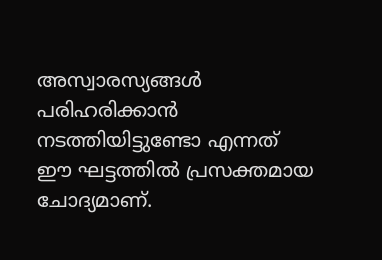അസ്വാരസ്യങ്ങൾ പരിഹരിക്കാൻ നടത്തിയിട്ടുണ്ടോ എന്നത് ഈ ഘട്ടത്തിൽ പ്രസക്തമായ ചോദ്യമാണ്.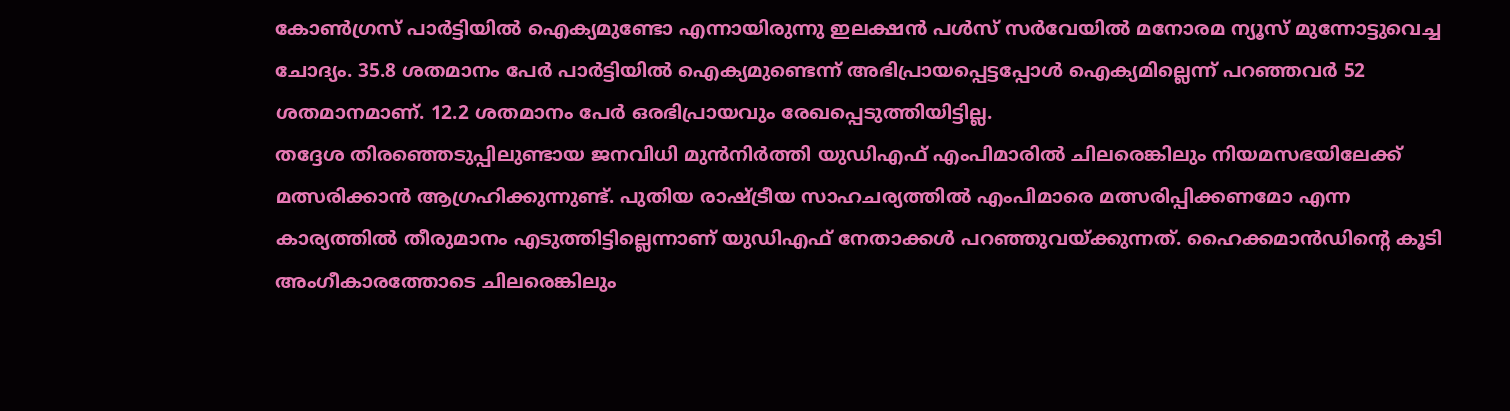കോൺഗ്രസ് പാർട്ടിയിൽ ഐക്യമുണ്ടോ എന്നായിരുന്നു ഇലക്ഷൻ പൾസ് സർവേയിൽ മനോരമ ന്യൂസ് മുന്നോട്ടുവെച്ച ചോദ്യം. 35.8 ശതമാനം പേർ പാർട്ടിയിൽ ഐക്യമുണ്ടെന്ന് അഭിപ്രായപ്പെട്ടപ്പോൾ ഐക്യമില്ലെന്ന് പറഞ്ഞവർ 52 ശതമാനമാണ്. 12.2 ശതമാനം പേർ ഒരഭിപ്രായവും രേഖപ്പെടുത്തിയിട്ടില്ല.
തദ്ദേശ തിരഞ്ഞെടുപ്പിലുണ്ടായ ജനവിധി മുൻനിർത്തി യുഡിഎഫ് എംപിമാരിൽ ചിലരെങ്കിലും നിയമസഭയിലേക്ക് മത്സരിക്കാൻ ആഗ്രഹിക്കുന്നുണ്ട്. പുതിയ രാഷ്ട്രീയ സാഹചര്യത്തിൽ എംപിമാരെ മത്സരിപ്പിക്കണമോ എന്ന കാര്യത്തിൽ തീരുമാനം എടുത്തിട്ടില്ലെന്നാണ് യുഡിഎഫ് നേതാക്കൾ പറഞ്ഞുവയ്ക്കുന്നത്. ഹൈക്കമാൻഡിന്റെ കൂടി അംഗീകാരത്തോടെ ചിലരെങ്കിലും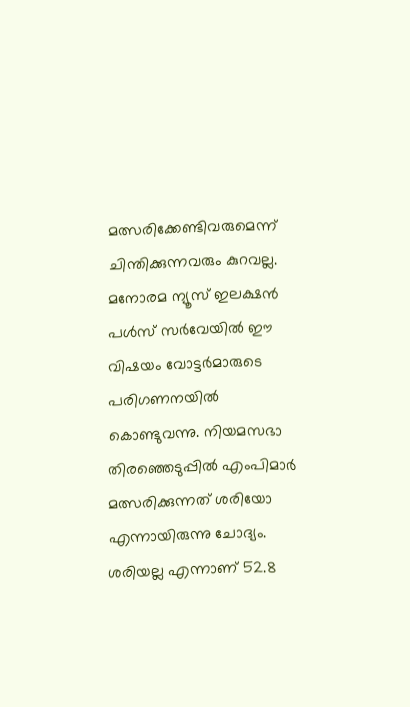മത്സരിക്കേണ്ടിവരുമെന്ന് ചിന്തിക്കുന്നവരും കുറവല്ല.
മനോരമ ന്യൂസ് ഇലക്ഷൻ പൾസ് സർവേയിൽ ഈ വിഷയം വോട്ടർമാരുടെ പരിഗണനയിൽ കൊണ്ടുവന്നു. നിയമസഭാ തിരഞ്ഞെടുപ്പിൽ എംപിമാർ മത്സരിക്കുന്നത് ശരിയോ എന്നായിരുന്നു ചോദ്യം. ശരിയല്ല എന്നാണ് 52.8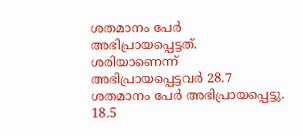ശതമാനം പേർ അഭിപ്രായപ്പെട്ടത്. ശരിയാണെന്ന് അഭിപ്രായപ്പെട്ടവർ 28.7 ശതമാനം പേർ അഭിപ്രായപ്പെട്ടു. 18.5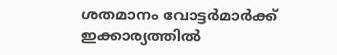ശതമാനം വോട്ടർമാർക്ക് ഇക്കാര്യത്തിൽ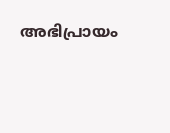അഭിപ്രായം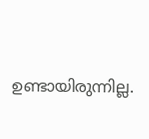ഉണ്ടായിരുന്നില്ല.